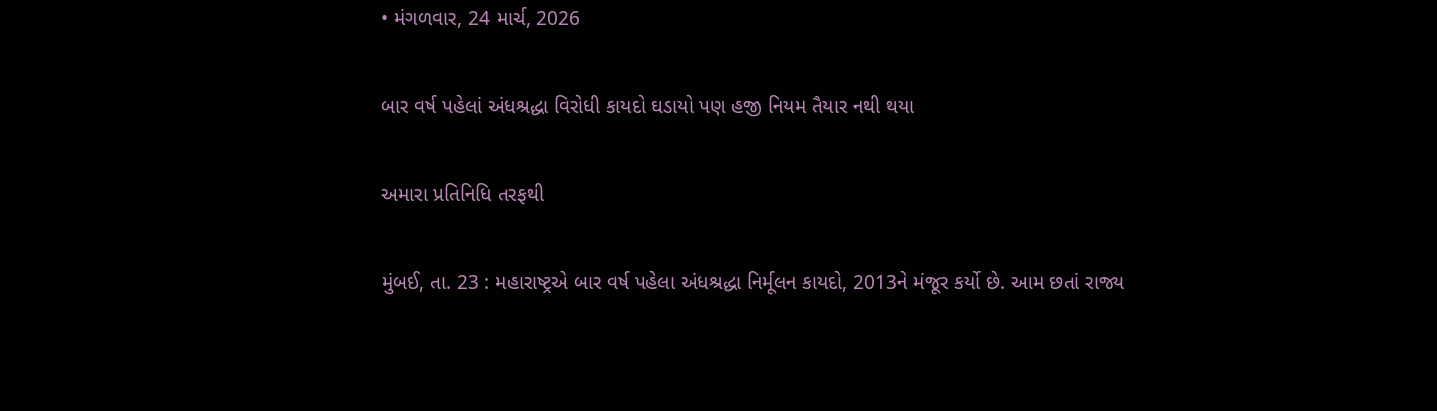• મંગળવાર, 24 માર્ચ, 2026

બાર વર્ષ પહેલાં અંધશ્રદ્ધા વિરોધી કાયદો ઘડાયો પણ હજી નિયમ તૈયાર નથી થયા

અમારા પ્રતિનિધિ તરફથી

મુંબઈ, તા. 23 : મહારાષ્ટ્રએ બાર વર્ષ પહેલા અંધશ્રદ્ધા નિર્મૂલન કાયદો, 2013ને મંજૂર કર્યો છે. આમ છતાં રાજ્ય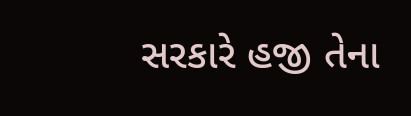સરકારે હજી તેના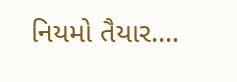નિયમો તૈયાર....